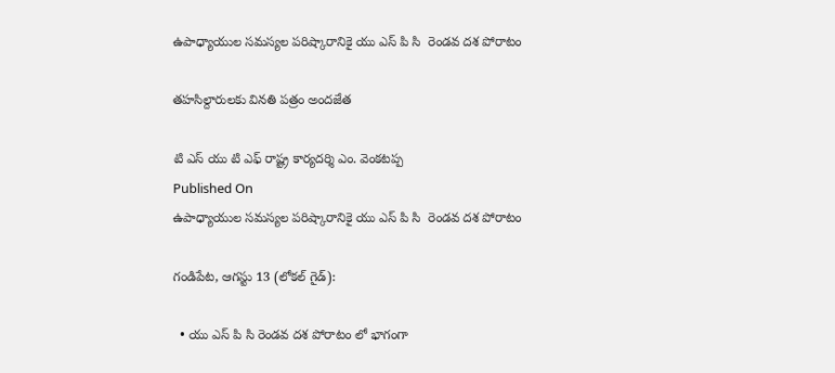ఉపాధ్యాయుల సమస్యల పరిష్కారానికై యు ఎస్ పి సి  రెండవ దశ పోరాటం

తహసిల్దారులకు వినతి పత్రం అందజేత

టి ఎస్ యు టి ఎఫ్ రాష్ట్ర కార్యదర్శి ఎం. వెంకటప్ప
Published On
ఉపాధ్యాయుల సమస్యల పరిష్కారానికై యు ఎస్ పి సి  రెండవ దశ పోరాటం

గండిపేట, ఆగస్టు 13 (లోకల్ గైడ్):

  • యు ఎస్ పి సి రెండవ దశ పోరాటం లో భాగంగా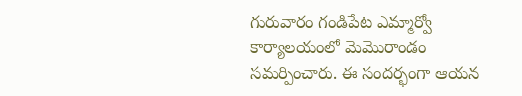గురువారం గండిపేట ఎమ్మార్వో కార్యాలయంలో మెమొరాండం సమర్పించారు. ఈ సందర్భంగా ఆయన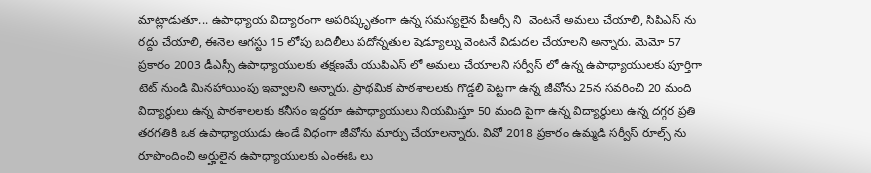మాట్లాడుతూ... ఉపాధ్యాయ విద్యారంగా అపరిష్కృతంగా ఉన్న సమస్యలైన పీఆర్సీ ని  వెంటనే అమలు చేయాలి, సిపిఎస్ ను రద్దు చేయాలి, ఈనెల ఆగస్టు 15 లోపు బదిలీలు పదోన్నతుల షెడ్యూల్ను వెంటనే విడుదల చేయాలని అన్నారు. మెమో 57 ప్రకారం 2003 డీఎస్సీ ఉపాధ్యాయులకు తక్షణమే యుపిఎస్ లో అమలు చేయాలని సర్వీస్ లో ఉన్న ఉపాధ్యాయులకు పూర్తిగా టెట్ నుండి మినహాయింపు ఇవ్వాలని అన్నారు. ప్రాథమిక పాఠశాలలకు గొడ్డలి పెట్టగా ఉన్న జీవోను 25న సవరించి 20 మంది విద్యార్థులు ఉన్న పాఠశాలలకు కనీసం ఇద్దరూ ఉపాధ్యాయులు నియమిస్తూ 50 మంది పైగా ఉన్న విద్యార్థులు ఉన్న దగ్గర ప్రతి తరగతికి ఒక ఉపాధ్యాయుడు ఉండే విధంగా జీవోను మార్పు చేయాలన్నారు. వివో 2018 ప్రకారం ఉమ్మడి సర్వీస్ రూల్స్ ను రూపొందించి అర్హులైన ఉపాధ్యాయులకు ఎంఈఓ లు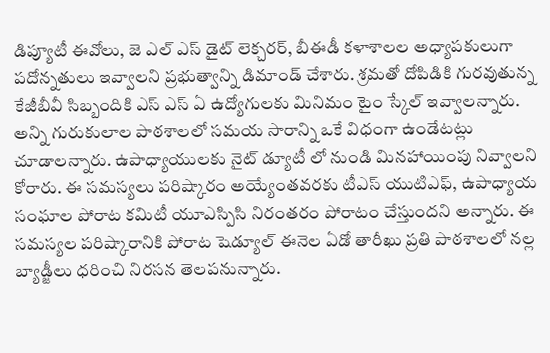డిప్యూటీ ఈవోలు, జె ఎల్ ఎస్ డైట్ లెక్చరర్, బీఈడీ కళాశాలల అధ్యాపకులుగా పదోన్నతులు ఇవ్వాలని ప్రభుత్వాన్ని డిమాండ్ చేశారు. శ్రమతో దోపిడికి గురవుతున్న కేజీబీవీ సిబ్బందికి ఎస్ ఎస్ ఏ ఉద్యోగులకు మినిమం టైం స్కేల్ ఇవ్వాలన్నారు. అన్ని గురుకులాల పాఠశాలలో సమయ సారాన్ని ఒకే విధంగా ఉండేటట్లు చూడాలన్నారు. ఉపాధ్యాయులకు నైట్ డ్యూటీ లో నుండి మినహాయింపు నివ్వాలని కోరారు. ఈ సమస్యలు పరిష్కారం అయ్యేంతవరకు టీఎస్ యుటిఎఫ్, ఉపాధ్యాయ సంఘాల పోరాట కమిటీ యూఎస్పిసి నిరంతరం పోరాటం చేస్తుందని అన్నారు. ఈ సమస్యల పరిష్కారానికి పోరాట షెడ్యూల్ ఈనెల ఏడో తారీఖు ప్రతి పాఠశాలలో నల్ల బ్యాడ్జీలు ధరించి నిరసన తెలపనున్నారు.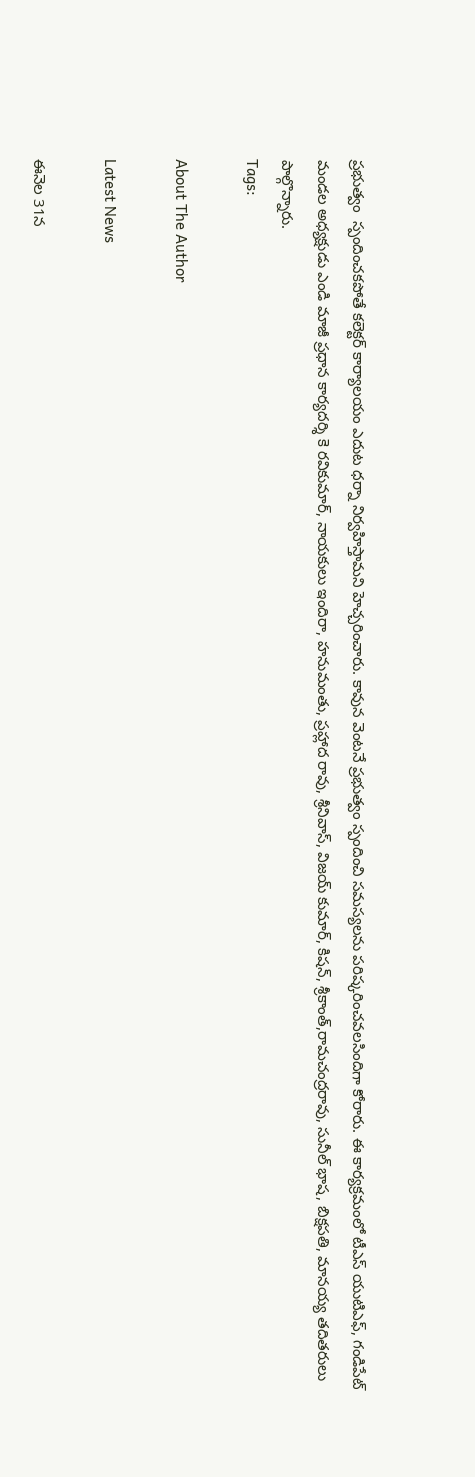ప్రభుత్వం  స్పందించకపోతే కలెక్టర్ కార్యాలయం ఎదుట ధర్నా నిర్వహిస్తామని హెచ్చరించారు. కావున వెంటనే ప్రభుత్వం స్పందించి సమస్యలను పరిష్కరించవలసిందిగా కోరారు. ఈ కార్యక్రమంలో టీఎస్ యుటిఎఫ్, గండిపేట్ మండల అధ్యక్షుడు ఎండి మాజీ ప్రధాన కార్యదర్శి కె రవికుమార్, నాయకులు ఇందిరా, హనుమంతు, ప్రహ్లాద రావు, శ్రీనివాస్, విజయ్ కుమార్, కిషన్, శ్రీకాంత్,రామచంద్రరావు, సునీల్ భాష, బిక్షపతి, మానయ్య తదితరులు పాల్గొన్నారు.
Tags:

About The Author

Latest News

ఈనెల 31న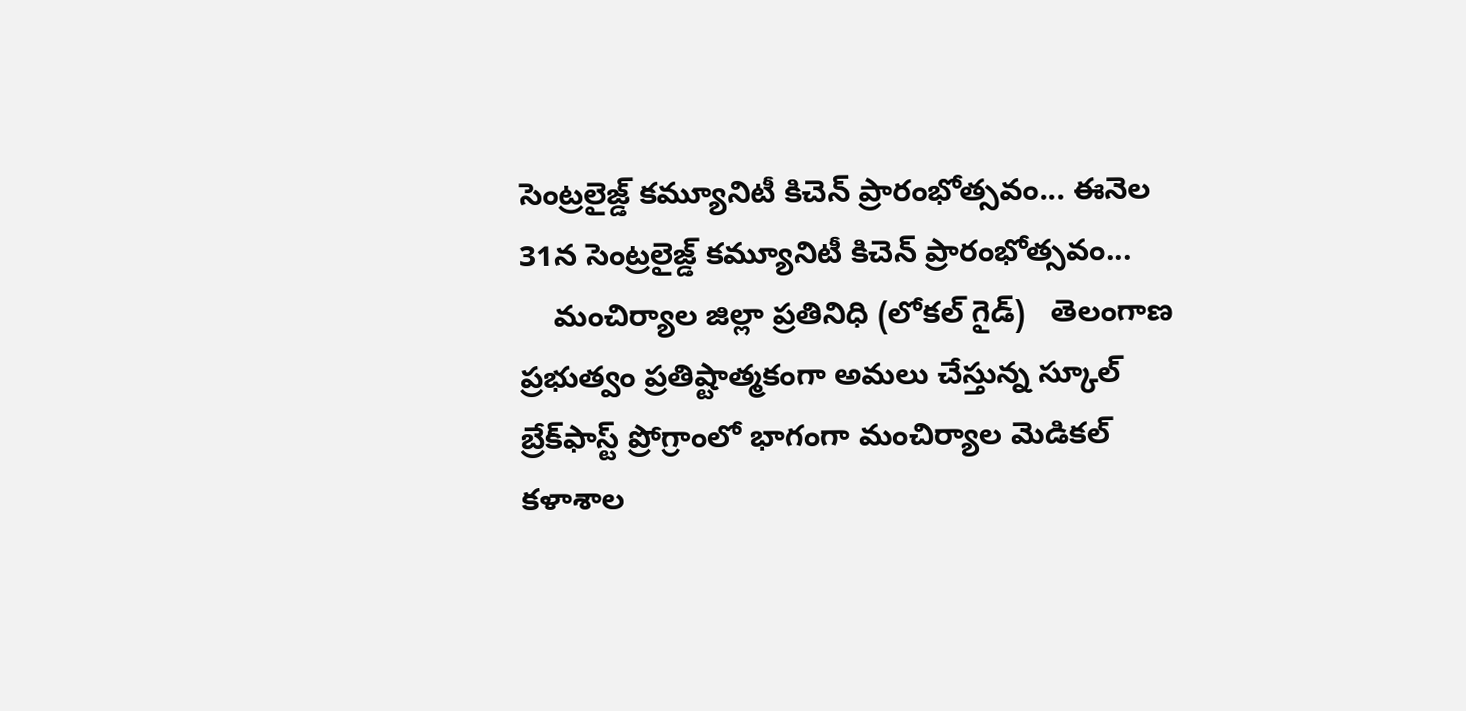సెంట్రలైజ్డ్ కమ్యూనిటీ కిచెన్ ప్రారంభోత్సవం... ఈనెల 31న సెంట్రలైజ్డ్ కమ్యూనిటీ కిచెన్ ప్రారంభోత్సవం...
    మంచిర్యాల జిల్లా ప్రతినిధి (లోకల్ గైడ్)   తెలంగాణ ప్రభుత్వం ప్రతిష్టాత్మకంగా అమలు చేస్తున్న స్కూల్ బ్రేక్‌ఫాస్ట్ ప్రోగ్రాంలో భాగంగా మంచిర్యాల మెడికల్ కళాశాల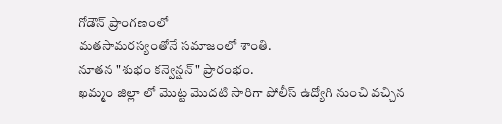గోడౌన్ ప్రాంగణంలో
మతసామరస్యంతోనే సమాజంలో శాంతి.
నూతన "శుభం కన్వెన్షన్" ప్రారంభం.
ఖమ్మం జిల్లా లో మొట్ట మొదటి సారిగా పోలీస్ ఉద్యోగి నుంచి వచ్చిన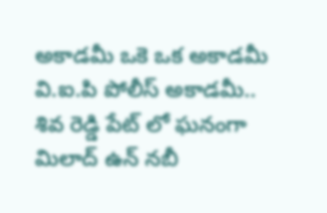అకాడమీ ఒకె ఒక అకాడమీ వి.ఐ.పి పోలీస్ అకాడమీ..
శివ రెడ్డి పేట్ లో ఘనంగా మిలాద్ ఉన్ నబీ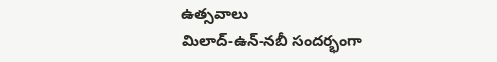ఉత్సవాలు
మిలాద్‌-ఉన్‌-నబీ సందర్భంగా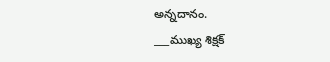అన్నదానం.
___ముఖ్య శిక్షక్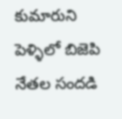కుమారుని పెళ్ళిలో బిజెపి నేతల సందడి